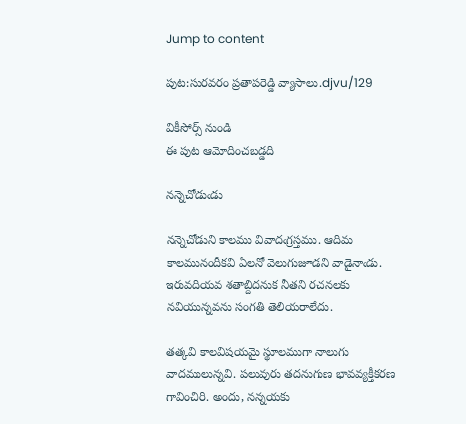Jump to content

పుట:సురవరం ప్రతాపరెడ్డి వ్యాసాలు.djvu/129

వికీసోర్స్ నుండి
ఈ పుట ఆమోదించబడ్డది

నన్నెచోడుఁడు

నన్నెచోడుని కాలము వివాదఁగ్రస్తము. ఆదిమ కాలమునందీకవి ఏలనో వెలుగుజూడని వాడైనాఁడు. ఇరువదియవ శతాబ్దిదనుక నీతని రచనలకు నవియున్నవను సంగతి తెలియరాలేదు.

తత్కవి కాలవిషయమై స్థూలముగా నాలుగు వాదములున్నవి. పలువురు తదనుగుణ భావవ్యక్తీకరణ గావించిరి. అందు, నన్నయకు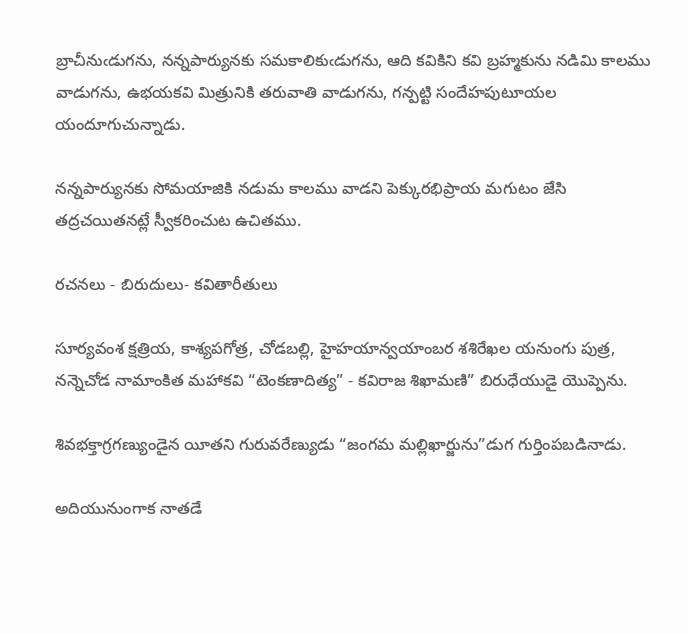బ్రాచీనుఁడుగను, నన్నపార్యునకు సమకాలికుఁడుగను, ఆది కవికిని కవి బ్రహ్మకును నడిమి కాలము వాడుగను, ఉభయకవి మిత్రునికి తరువాతి వాడుగను, గన్పట్టి సందేహపుటూయల యందూగుచున్నాడు.

నన్నపార్యునకు సోమయాజికి నడుమ కాలము వాడని పెక్కురభిప్రాయ మగుటం జేసి తద్రచయితనట్లే స్వీకరించుట ఉచితము.

రచనలు - బిరుదులు- కవితారీతులు

సూర్యవంశ క్షత్రియ, కాశ్యపగోత్ర, చోడబల్లి, హైహయాన్వయాంబర శశిరేఖల యనుంగు పుత్ర, నన్నెచోడ నామాంకిత మహాకవి “టెంకణాదిత్య” - కవిరాజ శిఖామణి” బిరుధేయుడై యొప్పెను.

శివభక్తాగ్రగణ్యుండైన యీతని గురువరేణ్యుడు “జంగమ మల్లిఖార్జును”డుగ గుర్తింపబడినాడు.

అదియునుంగాక నాతడే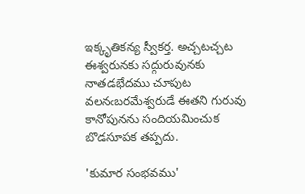ఇక్కృతికన్య స్వీకర్త. అచ్చటచ్చట ఈశ్వరునకు సద్గురువునకు నాతడభేదము చూపుట వలనఁబరమేశ్వరుడే ఈతని గురువు కానోపునను సందియమించుక బొడసూపక తప్పదు.

'కుమార సంభవము'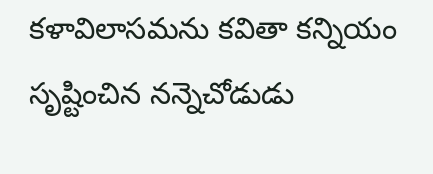కళావిలాసమను కవితా కన్నియం సృష్టించిన నన్నెచోడుడు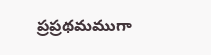ప్రప్రథమముగా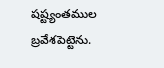షష్ట్యంతముల బ్రవేశపెట్టెను.